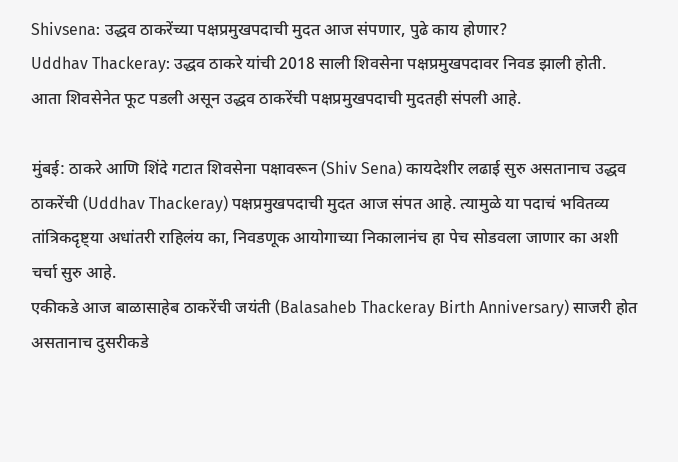Shivsena: उद्धव ठाकरेंच्या पक्षप्रमुखपदाची मुदत आज संपणार, पुढे काय होणार?
Uddhav Thackeray: उद्धव ठाकरे यांची 2018 साली शिवसेना पक्षप्रमुखपदावर निवड झाली होती. आता शिवसेनेत फूट पडली असून उद्धव ठाकरेंची पक्षप्रमुखपदाची मुदतही संपली आहे.

मुंबई: ठाकरे आणि शिंदे गटात शिवसेना पक्षावरून (Shiv Sena) कायदेशीर लढाई सुरु असतानाच उद्धव ठाकरेंची (Uddhav Thackeray) पक्षप्रमुखपदाची मुदत आज संपत आहे. त्यामुळे या पदाचं भवितव्य तांत्रिकदृष्ट्या अधांतरी राहिलंय का, निवडणूक आयोगाच्या निकालानंच हा पेच सोडवला जाणार का अशी चर्चा सुरु आहे.
एकीकडे आज बाळासाहेब ठाकरेंची जयंती (Balasaheb Thackeray Birth Anniversary) साजरी होत असतानाच दुसरीकडे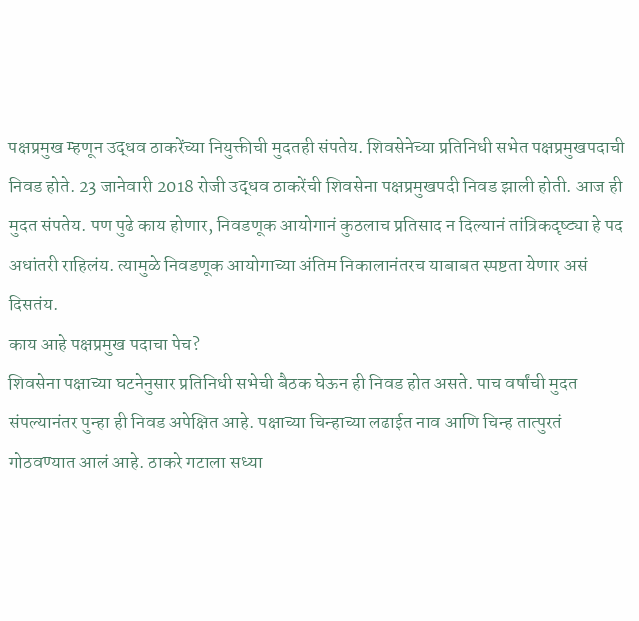पक्षप्रमुख म्हणून उद्धव ठाकरेंच्या नियुक्तीची मुदतही संपतेय. शिवसेनेच्या प्रतिनिधी सभेत पक्षप्रमुखपदाची निवड होते. 23 जानेवारी 2018 रोजी उद्धव ठाकरेंची शिवसेना पक्षप्रमुखपदी निवड झाली होती. आज ही मुदत संपतेय. पण पुढे काय होणार, निवडणूक आयोगानं कुठलाच प्रतिसाद न दिल्यानं तांत्रिकदृष्ट्या हे पद अधांतरी राहिलंय. त्यामुळे निवडणूक आयोगाच्या अंतिम निकालानंतरच याबाबत स्पष्टता येणार असं दिसतंय.
काय आहे पक्षप्रमुख पदाचा पेच?
शिवसेना पक्षाच्या घटनेनुसार प्रतिनिधी सभेची बैठक घेऊन ही निवड होत असते. पाच वर्षांची मुदत संपल्यानंतर पुन्हा ही निवड अपेक्षित आहे. पक्षाच्या चिन्हाच्या लढाईत नाव आणि चिन्ह तात्पुरतं गोठवण्यात आलं आहे. ठाकरे गटाला सध्या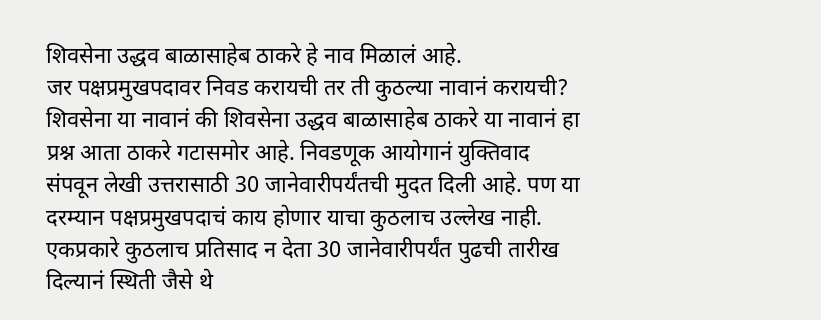शिवसेना उद्धव बाळासाहेब ठाकरे हे नाव मिळालं आहे.
जर पक्षप्रमुखपदावर निवड करायची तर ती कुठल्या नावानं करायची? शिवसेना या नावानं की शिवसेना उद्धव बाळासाहेब ठाकरे या नावानं हा प्रश्न आता ठाकरे गटासमोर आहे. निवडणूक आयोगानं युक्तिवाद संपवून लेखी उत्तरासाठी 30 जानेवारीपर्यंतची मुदत दिली आहे. पण या दरम्यान पक्षप्रमुखपदाचं काय होणार याचा कुठलाच उल्लेख नाही. एकप्रकारे कुठलाच प्रतिसाद न देता 30 जानेवारीपर्यंत पुढची तारीख दिल्यानं स्थिती जैसे थे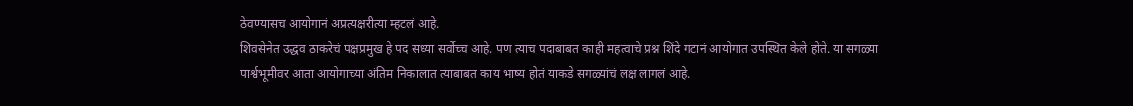ठेवण्यासच आयोगानं अप्रत्यक्षरीत्या म्हटलं आहे.
शिवसेनेत उद्धव ठाकरेचं पक्षप्रमुख हे पद सध्या सर्वोच्च आहे. पण त्याच पदाबाबत काही महत्वाचे प्रश्न शिंदे गटानं आयोगात उपस्थित केले होते. या सगळ्या पार्श्वभूमीवर आता आयोगाच्या अंतिम निकालात त्याबाबत काय भाष्य होतं याकडे सगळ्यांचं लक्ष लागलं आहे.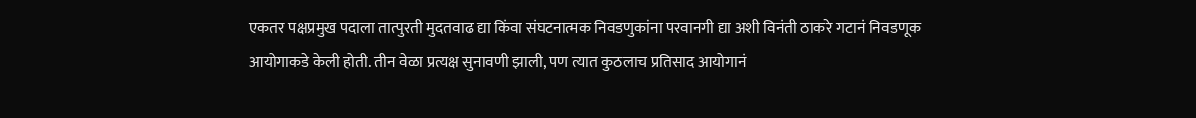एकतर पक्षप्रमुख पदाला तात्पुरती मुदतवाढ द्या किंवा संघटनात्मक निवडणुकांना परवानगी द्या अशी विनंती ठाकरे गटानं निवडणूक आयोगाकडे केली होती. तीन वेळा प्रत्यक्ष सुनावणी झाली, पण त्यात कुठलाच प्रतिसाद आयोगानं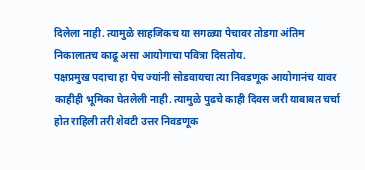दिलेला नाही. त्यामुळे साहजिकच या सगळ्या पेचावर तोडगा अंतिम निकालातच काढू असा आयोगाचा पवित्रा दिसतोय.
पक्षप्रमुख पदाचा हा पेच ज्यांनी सोडवायचा त्या निवडणूक आयोगानंच यावर काहीही भूमिका घेतलेली नाही. त्यामुळे पुढचे काही दिवस जरी याबाबत चर्चा होत राहिली तरी शेवटी उत्तर निवडणूक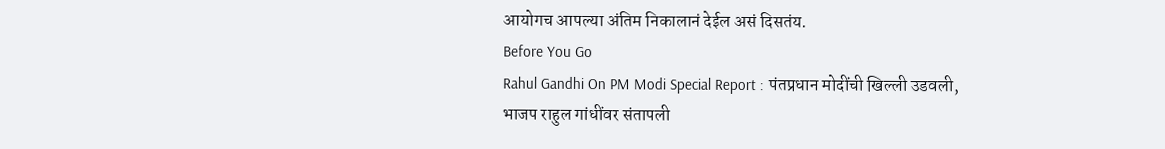आयोगच आपल्या अंतिम निकालानं देईल असं दिसतंय.
Before You Go
Rahul Gandhi On PM Modi Special Report : पंतप्रधान मोदींची खिल्ली उडवली, भाजप राहुल गांधींवर संतापली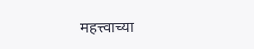महत्त्वाच्या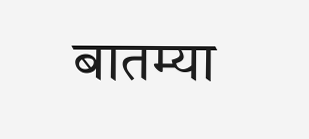बातम्या